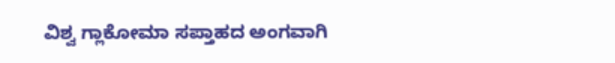ವಿಶ್ವ ಗ್ಲಾಕೋಮಾ ಸಪ್ತಾಹದ ಅಂಗವಾಗಿ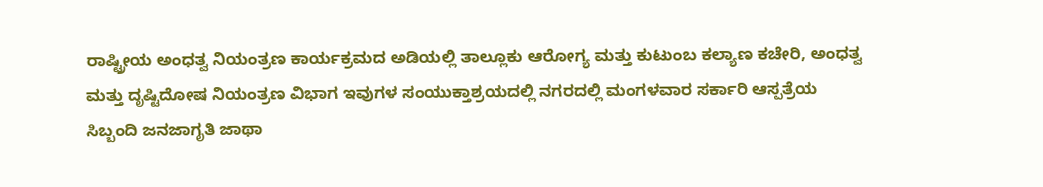ರಾಷ್ಟ್ರೀಯ ಅಂಧತ್ವ ನಿಯಂತ್ರಣ ಕಾರ್ಯಕ್ರಮದ ಅಡಿಯಲ್ಲಿ ತಾಲ್ಲೂಕು ಆರೋಗ್ಯ ಮತ್ತು ಕುಟುಂಬ ಕಲ್ಯಾಣ ಕಚೇರಿ, ಅಂಧತ್ವ ಮತ್ತು ದೃಷ್ಟಿದೋಷ ನಿಯಂತ್ರಣ ವಿಭಾಗ ಇವುಗಳ ಸಂಯುಕ್ತಾಶ್ರಯದಲ್ಲಿ ನಗರದಲ್ಲಿ ಮಂಗಳವಾರ ಸರ್ಕಾರಿ ಆಸ್ಪತ್ರೆಯ ಸಿಬ್ಬಂದಿ ಜನಜಾಗೃತಿ ಜಾಥಾ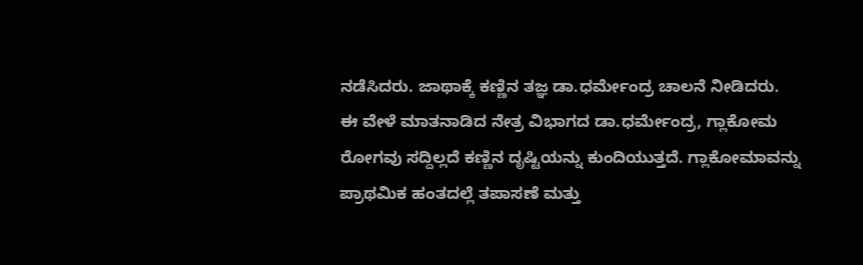ನಡೆಸಿದರು. ಜಾಥಾಕ್ಕೆ ಕಣ್ಣಿನ ತಜ್ಞ ಡಾ.ಧರ್ಮೇಂದ್ರ ಚಾಲನೆ ನೀಡಿದರು.
ಈ ವೇಳೆ ಮಾತನಾಡಿದ ನೇತ್ರ ವಿಭಾಗದ ಡಾ.ಧರ್ಮೇಂದ್ರ, ಗ್ಲಾಕೋಮ ರೋಗವು ಸದ್ದಿಲ್ಲದೆ ಕಣ್ಣಿನ ದೃಷ್ಟಿಯನ್ನು ಕುಂದಿಯುತ್ತದೆ. ಗ್ಲಾಕೋಮಾವನ್ನು ಪ್ರಾಥಮಿಕ ಹಂತದಲ್ಲೆ ತಪಾಸಣೆ ಮತ್ತು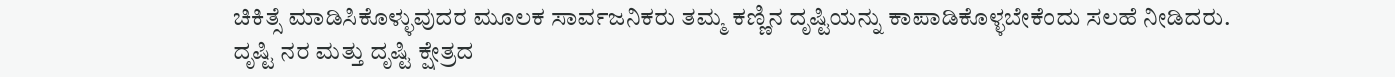ಚಿಕಿತ್ಸೆ ಮಾಡಿಸಿಕೊಳ್ಳುವುದರ ಮೂಲಕ ಸಾರ್ವಜನಿಕರು ತಮ್ಮ ಕಣ್ಣಿನ ದೃಷ್ಟಿಯನ್ನು ಕಾಪಾಡಿಕೊಳ್ಳಬೇಕೆಂದು ಸಲಹೆ ನೀಡಿದರು.
ದೃಷ್ಟಿ ನರ ಮತ್ತು ದೃಷ್ಟಿ ಕ್ಷೇತ್ರದ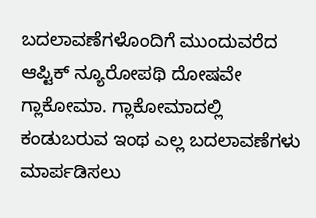ಬದಲಾವಣೆಗಳೊಂದಿಗೆ ಮುಂದುವರೆದ ಆಪ್ಟಿಕ್ ನ್ಯೂರೋಪಥಿ ದೋಷವೇ ಗ್ಲಾಕೋಮಾ. ಗ್ಲಾಕೋಮಾದಲ್ಲಿ ಕಂಡುಬರುವ ಇಂಥ ಎಲ್ಲ ಬದಲಾವಣೆಗಳು ಮಾರ್ಪಡಿಸಲು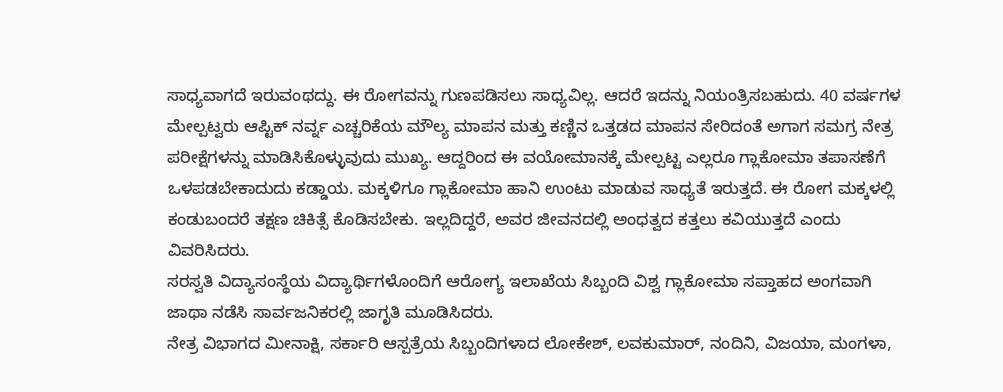ಸಾಧ್ಯವಾಗದೆ ಇರುವಂಥದ್ದು. ಈ ರೋಗವನ್ನು ಗುಣಪಡಿಸಲು ಸಾಧ್ಯವಿಲ್ಲ. ಆದರೆ ಇದನ್ನು ನಿಯಂತ್ರಿಸಬಹುದು. 40 ವರ್ಷಗಳ ಮೇಲ್ಪಟ್ವರು ಆಪ್ಟಿಕ್ ನರ್ವ್ನ ಎಚ್ಚರಿಕೆಯ ಮೌಲ್ಯ ಮಾಪನ ಮತ್ತು ಕಣ್ಣಿನ ಒತ್ತಡದ ಮಾಪನ ಸೇರಿದಂತೆ ಅಗಾಗ ಸಮಗ್ರ ನೇತ್ರ ಪರೀಕ್ಷೆಗಳನ್ನು ಮಾಡಿಸಿಕೊಳ್ಳುವುದು ಮುಖ್ಯ. ಆದ್ದರಿಂದ ಈ ವಯೋಮಾನಕ್ಕೆ ಮೇಲ್ಪಟ್ಟ ಎಲ್ಲರೂ ಗ್ಲಾಕೋಮಾ ತಪಾಸಣೆಗೆ ಒಳಪಡಬೇಕಾದುದು ಕಡ್ಡಾಯ. ಮಕ್ಕಳಿಗೂ ಗ್ಲಾಕೋಮಾ ಹಾನಿ ಉಂಟು ಮಾಡುವ ಸಾಧ್ಯತೆ ಇರುತ್ತದೆ. ಈ ರೋಗ ಮಕ್ಕಳಲ್ಲಿ ಕಂಡುಬಂದರೆ ತಕ್ಷಣ ಚಿಕಿತ್ಸೆ ಕೊಡಿಸಬೇಕು. ಇಲ್ಲದಿದ್ದರೆ, ಅವರ ಜೀವನದಲ್ಲಿ ಅಂಧತ್ವದ ಕತ್ತಲು ಕವಿಯುತ್ತದೆ ಎಂದು ವಿವರಿಸಿದರು.
ಸರಸ್ವತಿ ವಿದ್ಯಾಸಂಸ್ಥೆಯ ವಿದ್ಯಾರ್ಥಿಗಳೊಂದಿಗೆ ಆರೋಗ್ಯ ಇಲಾಖೆಯ ಸಿಬ್ಬಂದಿ ವಿಶ್ವ ಗ್ಲಾಕೋಮಾ ಸಪ್ತಾಹದ ಅಂಗವಾಗಿ ಜಾಥಾ ನಡೆಸಿ ಸಾರ್ವಜನಿಕರಲ್ಲಿ ಜಾಗೃತಿ ಮೂಡಿಸಿದರು.
ನೇತ್ರ ವಿಭಾಗದ ಮೀನಾಕ್ಷಿ, ಸರ್ಕಾರಿ ಆಸ್ಪತ್ರೆಯ ಸಿಬ್ಬಂದಿಗಳಾದ ಲೋಕೇಶ್, ಲವಕುಮಾರ್, ನಂದಿನಿ, ವಿಜಯಾ, ಮಂಗಳಾ,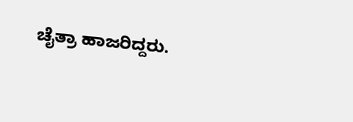ಚೈತ್ರಾ ಹಾಜರಿದ್ದರು.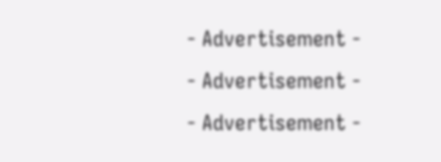- Advertisement -
- Advertisement -
- Advertisement -